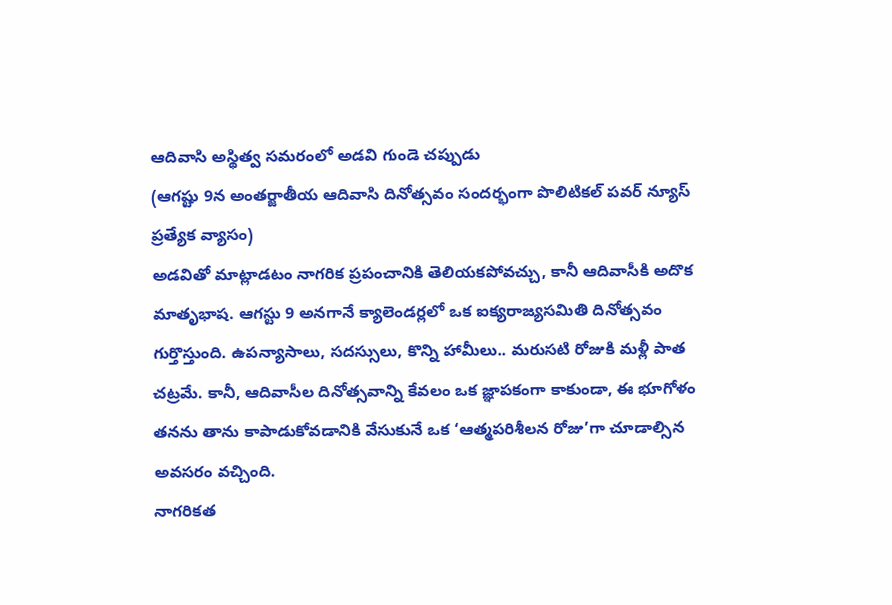ఆదివాసి అస్థిత్వ సమరంలో అడవి గుండె చప్పుడు
(ఆగష్టు 9న అంతర్జాతీయ ఆదివాసి దినోత్సవం సందర్భంగా పొలిటికల్ పవర్ న్యూస్ ప్రత్యేక వ్యాసం)
అడవితో మాట్లాడటం నాగరిక ప్రపంచానికి తెలియకపోవచ్చు, కానీ ఆదివాసీకి అదొక మాతృభాష. ఆగస్టు 9 అనగానే క్యాలెండర్లలో ఒక ఐక్యరాజ్యసమితి దినోత్సవం గుర్తొస్తుంది. ఉపన్యాసాలు, సదస్సులు, కొన్ని హామీలు.. మరుసటి రోజుకి మళ్లీ పాత చట్రమే. కానీ, ఆదివాసీల దినోత్సవాన్ని కేవలం ఒక జ్ఞాపకంగా కాకుండా, ఈ భూగోళం తనను తాను కాపాడుకోవడానికి వేసుకునే ఒక ‘ఆత్మపరిశీలన రోజు’గా చూడాల్సిన అవసరం వచ్చింది.
నాగరికత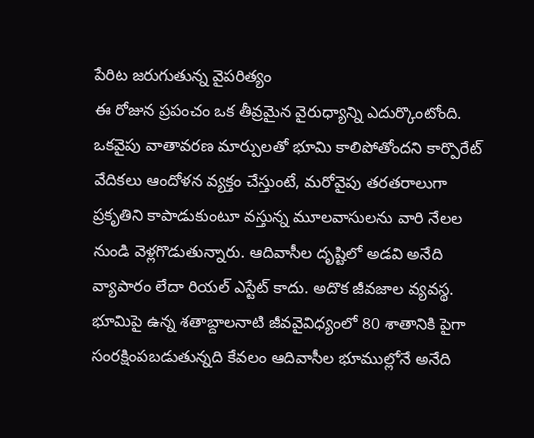పేరిట జరుగుతున్న వైపరిత్యం
ఈ రోజున ప్రపంచం ఒక తీవ్రమైన వైరుధ్యాన్ని ఎదుర్కొంటోంది. ఒకవైపు వాతావరణ మార్పులతో భూమి కాలిపోతోందని కార్పొరేట్ వేదికలు ఆందోళన వ్యక్తం చేస్తుంటే, మరోవైపు తరతరాలుగా ప్రకృతిని కాపాడుకుంటూ వస్తున్న మూలవాసులను వారి నేలల నుండి వెళ్లగొడుతున్నారు. ఆదివాసీల దృష్టిలో అడవి అనేది వ్యాపారం లేదా రియల్ ఎస్టేట్ కాదు. అదొక జీవజాల వ్యవస్థ. భూమిపై ఉన్న శతాబ్దాలనాటి జీవవైవిధ్యంలో 80 శాతానికి పైగా సంరక్షింపబడుతున్నది కేవలం ఆదివాసీల భూముల్లోనే అనేది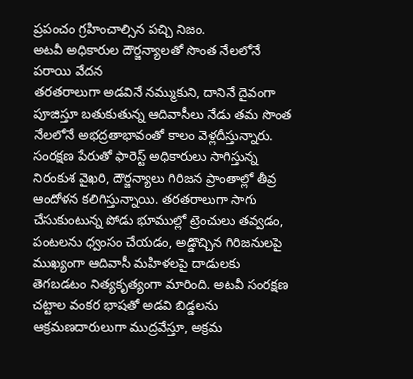ప్రపంచం గ్రహించాల్సిన పచ్చి నిజం.
అటవీ అధికారుల దౌర్జన్యాలతో సొంత నేలలోనే పరాయి వేదన
తరతరాలుగా అడవినే నమ్ముకుని, దానినే దైవంగా పూజిస్తూ బతుకుతున్న ఆదివాసీలు నేడు తమ సొంత నేలలోనే అభద్రతాభావంతో కాలం వెళ్లదీస్తున్నారు. సంరక్షణ పేరుతో ఫారెస్ట్ అధికారులు సాగిస్తున్న నిరంకుశ వైఖరి, దౌర్జన్యాలు గిరిజన ప్రాంతాల్లో తీవ్ర ఆందోళన కలిగిస్తున్నాయి. తరతరాలుగా సాగు చేసుకుంటున్న పోడు భూముల్లో ట్రెంచులు తవ్వడం, పంటలను ధ్వంసం చేయడం, అడ్డొచ్చిన గిరిజనులపై ముఖ్యంగా ఆదివాసీ మహిళలపై దాడులకు తెగబడటం నిత్యకృత్యంగా మారింది. అటవీ సంరక్షణ చట్టాల వంకర భాషతో అడవి బిడ్డలను ఆక్రమణదారులుగా ముద్రవేస్తూ, అక్రమ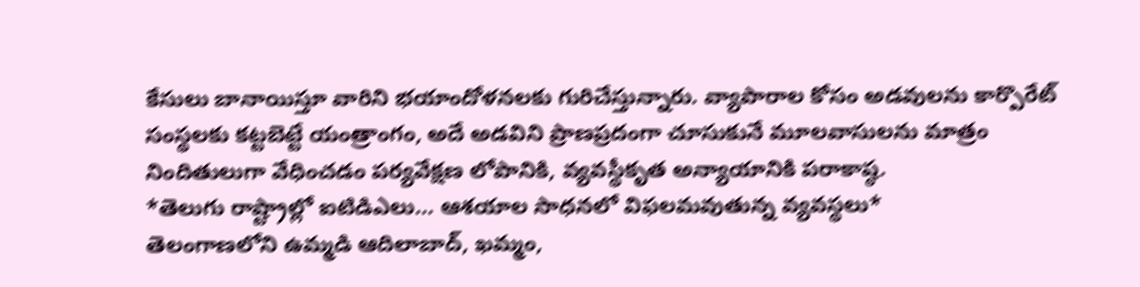కేసులు బానాయిస్తూ వారిని భయాందోళనలకు గురిచేస్తున్నారు. వ్యాపారాల కోసం అడవులను కార్పొరేట్ సంస్థలకు కట్టబెట్టే యంత్రాంగం, అదే అడవిని ప్రాణప్రదంగా చూసుకునే మూలవాసులను మాత్రం నిందితులుగా వేధించడం పర్యవేక్షణ లోపానికి, వ్యవస్థీకృత అన్యాయానికి పరాకాష్ఠ.
*తెలుగు రాష్ట్రాల్లో ఐటిడిఎలు… ఆశయాల సాధనలో విఫలమవుతున్న వ్యవస్థలు*
తెలంగాణలోని ఉమ్మడి ఆదిలాబాద్, ఖమ్మం,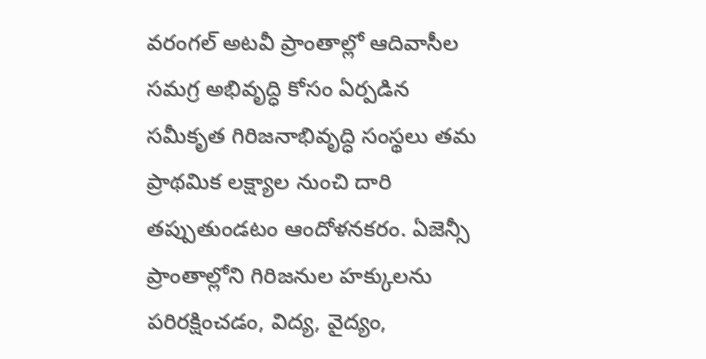వరంగల్ అటవీ ప్రాంతాల్లో ఆదివాసీల సమగ్ర అభివృద్ధి కోసం ఏర్పడిన సమీకృత గిరిజనాభివృద్ధి సంస్థలు తమ ప్రాథమిక లక్ష్యాల నుంచి దారి తప్పుతుండటం ఆందోళనకరం. ఏజెన్సీ ప్రాంతాల్లోని గిరిజనుల హక్కులను పరిరక్షించడం, విద్య, వైద్యం,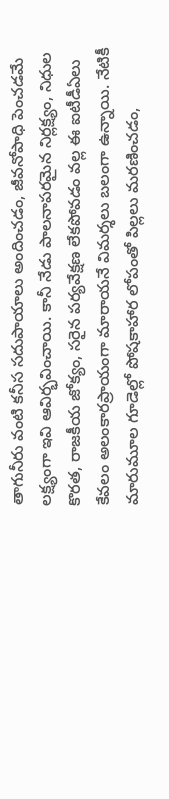తాగునీరు వంటి కనీస సదుపాయాలు అందించడం, జీవనోపాధి పెంచడమే లక్ష్యంగా ఇవి ఆవిర్భవించాయి. కానీ నేడు పాలనాపరమైన నిర్లక్ష్యం, నిధుల కొరత, రాజకీయ జోక్యం, సరైన పర్యవేక్షణ లేకపోవడం వల్ల ఈ ఐటీడీఏలు కేవలం అలంకారప్రాయంగా మారాయనే విమర్శలు బలంగా ఉన్నాయి. నేటికీ మారుమూల గూడెల్లో పోషకాహార లోపంతో పిల్లలు మరణించడం,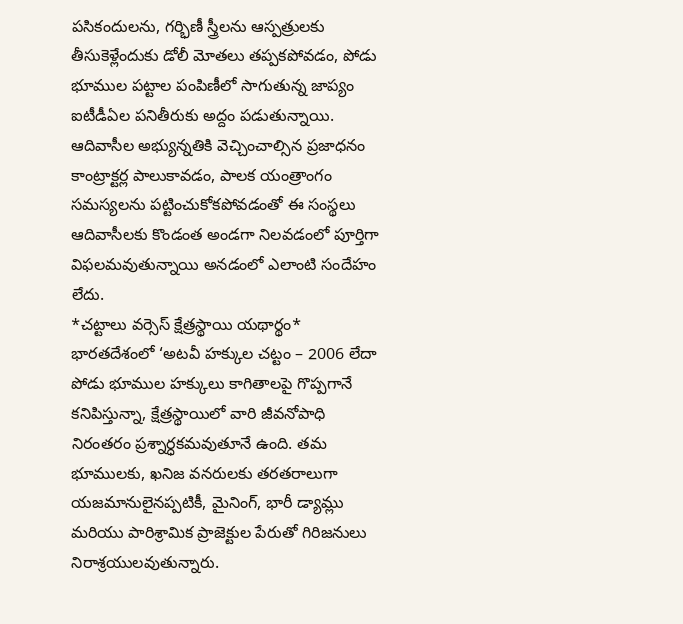పసికందులను, గర్భిణీ స్త్రీలను ఆస్పత్రులకు తీసుకెళ్లేందుకు డోలీ మోతలు తప్పకపోవడం, పోడు భూముల పట్టాల పంపిణీలో సాగుతున్న జాప్యం ఐటీడీఏల పనితీరుకు అద్దం పడుతున్నాయి. ఆదివాసీల అభ్యున్నతికి వెచ్చించాల్సిన ప్రజాధనం కాంట్రాక్టర్ల పాలుకావడం, పాలక యంత్రాంగం సమస్యలను పట్టించుకోకపోవడంతో ఈ సంస్థలు ఆదివాసీలకు కొండంత అండగా నిలవడంలో పూర్తిగా విఫలమవుతున్నాయి అనడంలో ఎలాంటి సందేహం లేదు.
*చట్టాలు వర్సెస్ క్షేత్రస్థాయి యథార్థం*
భారతదేశంలో ‘అటవీ హక్కుల చట్టం – 2006 లేదా పోడు భూముల హక్కులు కాగితాలపై గొప్పగానే కనిపిస్తున్నా, క్షేత్రస్థాయిలో వారి జీవనోపాధి నిరంతరం ప్రశ్నార్ధకమవుతూనే ఉంది. తమ భూములకు, ఖనిజ వనరులకు తరతరాలుగా యజమానులైనప్పటికీ, మైనింగ్, భారీ డ్యామ్లు మరియు పారిశ్రామిక ప్రాజెక్టుల పేరుతో గిరిజనులు నిరాశ్రయులవుతున్నారు.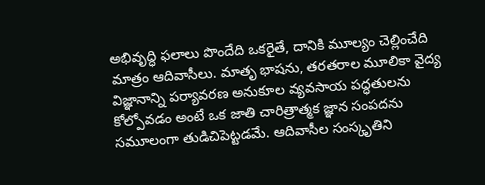అభివృద్ధి ఫలాలు పొందేది ఒకరైతే, దానికి మూల్యం చెల్లించేది మాత్రం ఆదివాసీలు. మాతృ భాషను, తరతరాల మూలికా వైద్య విజ్ఞానాన్ని పర్యావరణ అనుకూల వ్యవసాయ పద్ధతులను కోల్పోవడం అంటే ఒక జాతి చారిత్రాత్మక జ్ఞాన సంపదను సమూలంగా తుడిచిపెట్టడమే. ఆదివాసీల సంస్కృతిని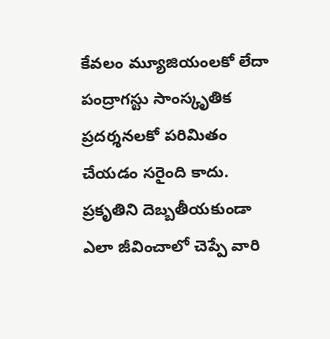కేవలం మ్యూజియంలకో లేదా పంద్రాగస్టు సాంస్కృతిక ప్రదర్శనలకో పరిమితం చేయడం సరైంది కాదు. ప్రకృతిని దెబ్బతీయకుండా ఎలా జీవించాలో చెప్పే వారి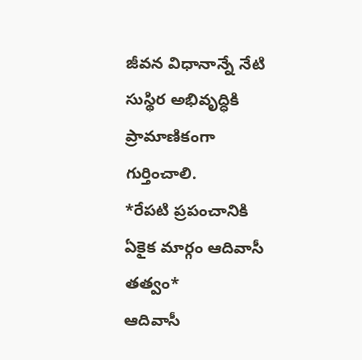జీవన విధానాన్నే నేటి సుస్థిర అభివృద్ధికి ప్రామాణికంగా గుర్తించాలి.
*రేపటి ప్రపంచానికి ఏకైక మార్గం ఆదివాసీ తత్వం*
ఆదివాసీ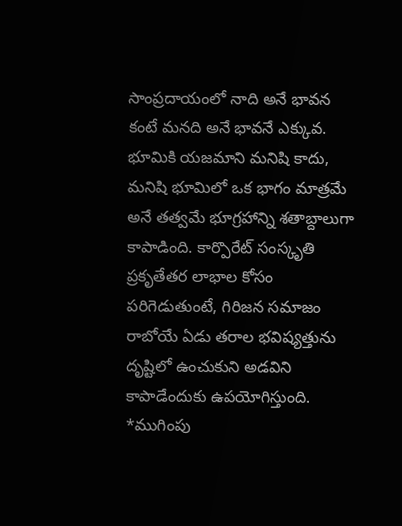సాంప్రదాయంలో నాది అనే భావన కంటే మనది అనే భావనే ఎక్కువ. భూమికి యజమాని మనిషి కాదు, మనిషి భూమిలో ఒక భాగం మాత్రమే అనే తత్వమే భూగ్రహాన్ని శతాబ్దాలుగా కాపాడింది. కార్పొరేట్ సంస్కృతి ప్రకృతేతర లాభాల కోసం పరిగెడుతుంటే, గిరిజన సమాజం రాబోయే ఏడు తరాల భవిష్యత్తును దృష్టిలో ఉంచుకుని అడవిని కాపాడేందుకు ఉపయోగిస్తుంది.
*ముగింపు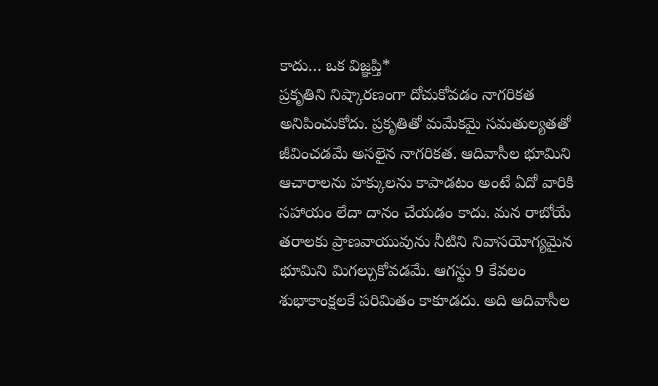కాదు… ఒక విజ్ఞప్తి*
ప్రకృతిని నిష్కారణంగా దోచుకోవడం నాగరికత అనిపించుకోదు. ప్రకృతితో మమేకమై సమతుల్యతతో జీవించడమే అసలైన నాగరికత. ఆదివాసీల భూమిని ఆచారాలను హక్కులను కాపాడటం అంటే ఏదో వారికి సహాయం లేదా దానం చేయడం కాదు. మన రాబోయే తరాలకు ప్రాణవాయువును నీటిని నివాసయోగ్యమైన భూమిని మిగల్చుకోవడమే. ఆగస్టు 9 కేవలం శుభాకాంక్షలకే పరిమితం కాకూడదు. అది ఆదివాసీల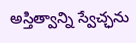అస్తిత్వాన్ని స్వేచ్ఛను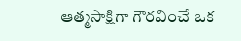ఆత్మసాక్షిగా గౌరవించే ఒక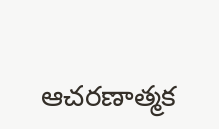ఆచరణాత్మక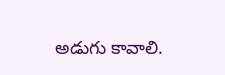అడుగు కావాలి.